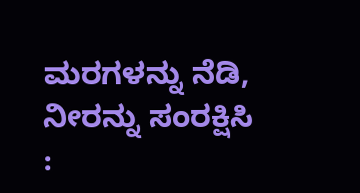ಮರಗಳನ್ನು ನೆಡಿ, ನೀರನ್ನು ಸಂರಕ್ಷಿಸಿ :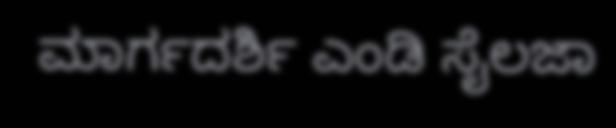ಮಾರ್ಗದರ್ಶಿ ಎಂಡಿ ಸೈಲಜಾ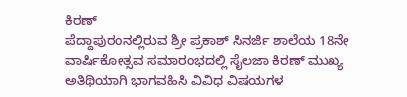ಕಿರಣ್
ಪೆದ್ದಾಪುರಂನಲ್ಲಿರುವ ಶ್ರೀ ಪ್ರಕಾಶ್ ಸಿನರ್ಜಿ ಶಾಲೆಯ 18ನೇ ವಾರ್ಷಿಕೋತ್ಸವ ಸಮಾರಂಭದಲ್ಲಿ ಸೈಲಜಾ ಕಿರಣ್ ಮುಖ್ಯ ಅತಿಥಿಯಾಗಿ ಭಾಗವಹಿಸಿ ವಿವಿಧ ವಿಷಯಗಳ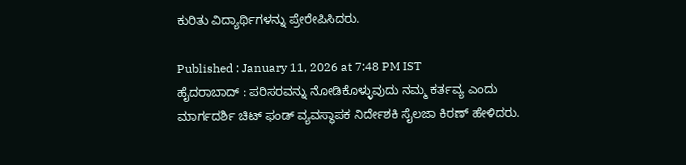ಕುರಿತು ವಿದ್ಯಾರ್ಥಿಗಳನ್ನು ಪ್ರೇರೇಪಿಸಿದರು.

Published : January 11, 2026 at 7:48 PM IST
ಹೈದರಾಬಾದ್ : ಪರಿಸರವನ್ನು ನೋಡಿಕೊಳ್ಳುವುದು ನಮ್ಮ ಕರ್ತವ್ಯ ಎಂದು ಮಾರ್ಗದರ್ಶಿ ಚಿಟ್ ಫಂಡ್ ವ್ಯವಸ್ಥಾಪಕ ನಿರ್ದೇಶಕಿ ಸೈಲಜಾ ಕಿರಣ್ ಹೇಳಿದರು.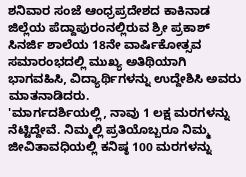ಶನಿವಾರ ಸಂಜೆ ಆಂಧ್ರಪ್ರದೇಶದ ಕಾಕಿನಾಡ ಜಿಲ್ಲೆಯ ಪೆದ್ದಾಪುರಂನಲ್ಲಿರುವ ಶ್ರೀ ಪ್ರಕಾಶ್ ಸಿನರ್ಜಿ ಶಾಲೆಯ 18ನೇ ವಾರ್ಷಿಕೋತ್ಸವ ಸಮಾರಂಭದಲ್ಲಿ ಮುಖ್ಯ ಅತಿಥಿಯಾಗಿ ಭಾಗವಹಿಸಿ, ವಿದ್ಯಾರ್ಥಿಗಳನ್ನು ಉದ್ದೇಶಿಸಿ ಅವರು ಮಾತನಾಡಿದರು.
'ಮಾರ್ಗದರ್ಶಿಯಲ್ಲಿ, ನಾವು 1 ಲಕ್ಷ ಮರಗಳನ್ನು ನೆಟ್ಟಿದ್ದೇವೆ. ನಿಮ್ಮಲ್ಲಿ ಪ್ರತಿಯೊಬ್ಬರೂ ನಿಮ್ಮ ಜೀವಿತಾವಧಿಯಲ್ಲಿ ಕನಿಷ್ಠ 100 ಮರಗಳನ್ನು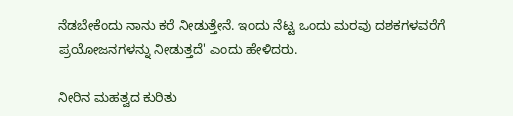ನೆಡಬೇಕೆಂದು ನಾನು ಕರೆ ನೀಡುತ್ತೇನೆ. ಇಂದು ನೆಟ್ಟ ಒಂದು ಮರವು ದಶಕಗಳವರೆಗೆ ಪ್ರಯೋಜನಗಳನ್ನು ನೀಡುತ್ತದೆ' ಎಂದು ಹೇಳಿದರು.

ನೀರಿನ ಮಹತ್ವದ ಕುರಿತು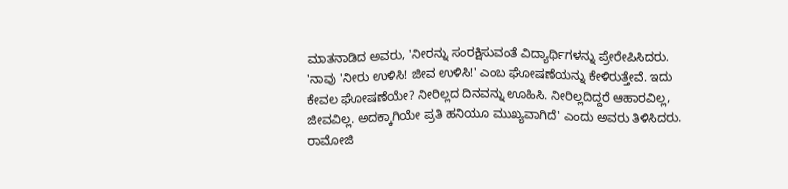ಮಾತನಾಡಿದ ಅವರು, 'ನೀರನ್ನು ಸಂರಕ್ಷಿಸುವಂತೆ ವಿದ್ಯಾರ್ಥಿಗಳನ್ನು ಪ್ರೇರೇಪಿಸಿದರು. 'ನಾವು 'ನೀರು ಉಳಿಸಿ! ಜೀವ ಉಳಿಸಿ!' ಎಂಬ ಘೋಷಣೆಯನ್ನು ಕೇಳಿರುತ್ತೇವೆ. ಇದು ಕೇವಲ ಘೋಷಣೆಯೇ? ನೀರಿಲ್ಲದ ದಿನವನ್ನು ಊಹಿಸಿ. ನೀರಿಲ್ಲದಿದ್ದರೆ ಆಹಾರವಿಲ್ಲ, ಜೀವವಿಲ್ಲ. ಅದಕ್ಕಾಗಿಯೇ ಪ್ರತಿ ಹನಿಯೂ ಮುಖ್ಯವಾಗಿದೆ' ಎಂದು ಅವರು ತಿಳಿಸಿದರು.
ರಾಮೋಜಿ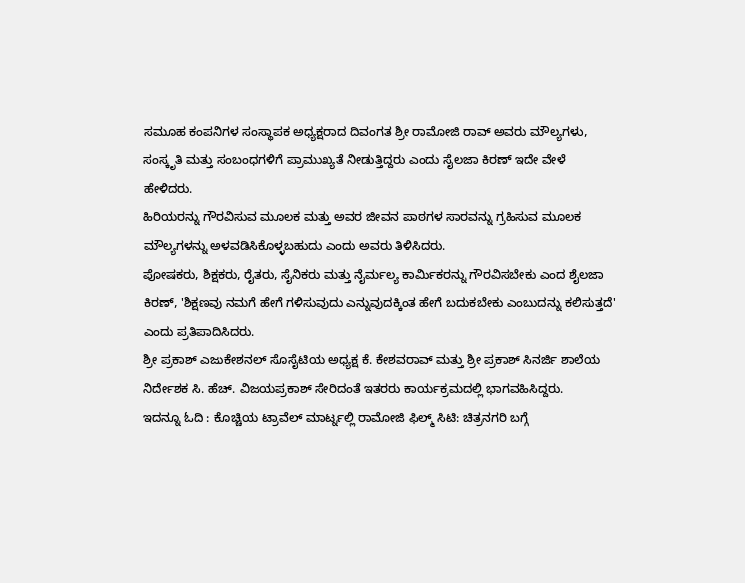ಸಮೂಹ ಕಂಪನಿಗಳ ಸಂಸ್ಥಾಪಕ ಅಧ್ಯಕ್ಷರಾದ ದಿವಂಗತ ಶ್ರೀ ರಾಮೋಜಿ ರಾವ್ ಅವರು ಮೌಲ್ಯಗಳು, ಸಂಸ್ಕೃತಿ ಮತ್ತು ಸಂಬಂಧಗಳಿಗೆ ಪ್ರಾಮುಖ್ಯತೆ ನೀಡುತ್ತಿದ್ದರು ಎಂದು ಸೈಲಜಾ ಕಿರಣ್ ಇದೇ ವೇಳೆ ಹೇಳಿದರು.
ಹಿರಿಯರನ್ನು ಗೌರವಿಸುವ ಮೂಲಕ ಮತ್ತು ಅವರ ಜೀವನ ಪಾಠಗಳ ಸಾರವನ್ನು ಗ್ರಹಿಸುವ ಮೂಲಕ ಮೌಲ್ಯಗಳನ್ನು ಅಳವಡಿಸಿಕೊಳ್ಳಬಹುದು ಎಂದು ಅವರು ತಿಳಿಸಿದರು.
ಪೋಷಕರು, ಶಿಕ್ಷಕರು, ರೈತರು, ಸೈನಿಕರು ಮತ್ತು ನೈರ್ಮಲ್ಯ ಕಾರ್ಮಿಕರನ್ನು ಗೌರವಿಸಬೇಕು ಎಂದ ಶೈಲಜಾ ಕಿರಣ್, 'ಶಿಕ್ಷಣವು ನಮಗೆ ಹೇಗೆ ಗಳಿಸುವುದು ಎನ್ನುವುದಕ್ಕಿಂತ ಹೇಗೆ ಬದುಕಬೇಕು ಎಂಬುದನ್ನು ಕಲಿಸುತ್ತದೆ' ಎಂದು ಪ್ರತಿಪಾದಿಸಿದರು.
ಶ್ರೀ ಪ್ರಕಾಶ್ ಎಜುಕೇಶನಲ್ ಸೊಸೈಟಿಯ ಅಧ್ಯಕ್ಷ ಕೆ. ಕೇಶವರಾವ್ ಮತ್ತು ಶ್ರೀ ಪ್ರಕಾಶ್ ಸಿನರ್ಜಿ ಶಾಲೆಯ ನಿರ್ದೇಶಕ ಸಿ. ಹೆಚ್. ವಿಜಯಪ್ರಕಾಶ್ ಸೇರಿದಂತೆ ಇತರರು ಕಾರ್ಯಕ್ರಮದಲ್ಲಿ ಭಾಗವಹಿಸಿದ್ದರು.
ಇದನ್ನೂ ಓದಿ : ಕೊಚ್ಚಿಯ ಟ್ರಾವೆಲ್ ಮಾರ್ಟ್ನಲ್ಲಿ ರಾಮೋಜಿ ಫಿಲ್ಮ್ ಸಿಟಿ: ಚಿತ್ರನಗರಿ ಬಗ್ಗೆ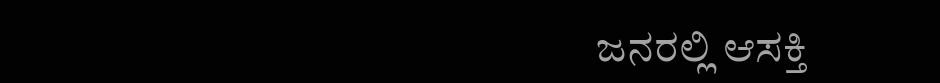ಜನರಲ್ಲಿ ಆಸಕ್ತಿ